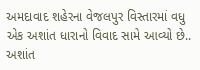અમદાવાદ શહેરના વેજલપુર વિસ્તારમાં વધુ એક અશાંત ધારાનો વિવાદ સામે આવ્યો છે.. અશાંત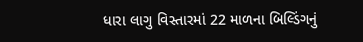ધારા લાગુ વિસ્તારમાં 22 માળના બિલ્ડિંગનું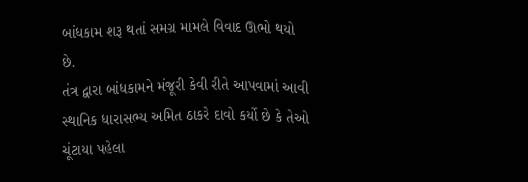બાંધકામ શરૂ થતાં સમગ્ર મામલે વિવાદ ઊભો થયો છે.
તંત્ર દ્વારા બાંધકામને મંજૂરી કેવી રીતે આપવામાં આવી
સ્થાનિક ધારાસભ્ય અમિત ઠાકરે દાવો કર્યો છે કે તેઓ ચૂંટાયા પહેલા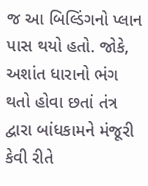જ આ બિલ્ડિંગનો પ્લાન પાસ થયો હતો. જોકે, અશાંત ધારાનો ભંગ થતો હોવા છતાં તંત્ર દ્વારા બાંધકામને મંજૂરી કેવી રીતે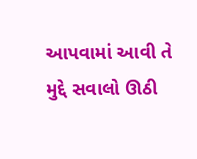આપવામાં આવી તે મુદ્દે સવાલો ઊઠી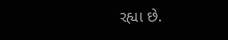રહ્યા છે.